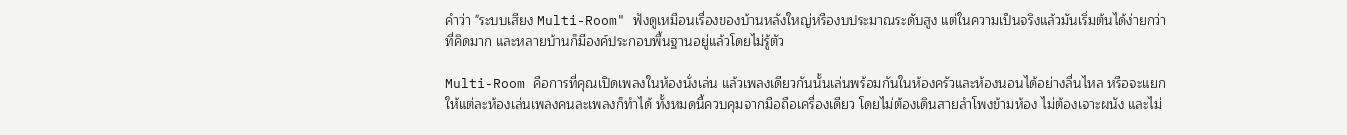คำว่า "ระบบเสียง Multi-Room" ฟังดูเหมือนเรื่องของบ้านหลังใหญ่หรืองบประมาณระดับสูง แต่ในความเป็นจริงแล้วมันเริ่มต้นได้ง่ายกว่าที่คิดมาก และหลายบ้านก็มีองค์ประกอบพื้นฐานอยู่แล้วโดยไม่รู้ตัว

Multi-Room คือการที่คุณเปิดเพลงในห้องนั่งเล่น แล้วเพลงเดียวกันนั้นเล่นพร้อมกันในห้องครัวและห้องนอนได้อย่างลื่นไหล หรือจะแยกให้แต่ละห้องเล่นเพลงคนละเพลงก็ทำได้ ทั้งหมดนี้ควบคุมจากมือถือเครื่องเดียว โดยไม่ต้องเดินสายลำโพงข้ามห้อง ไม่ต้องเจาะผนัง และไม่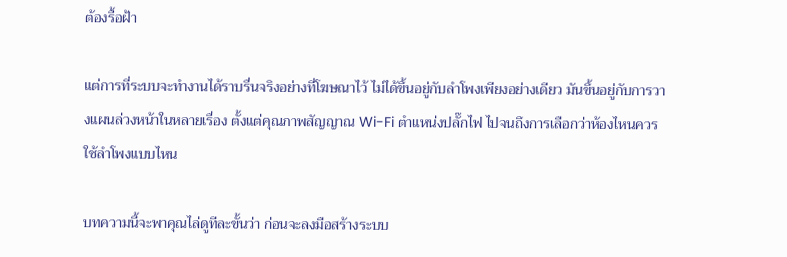ต้องรื้อฝ้า

แต่การที่ระบบจะทำงานได้ราบรื่นจริงอย่างที่โฆษณาไว้ ไม่ได้ขึ้นอยู่กับลำโพงเพียงอย่างเดียว มันขึ้นอยู่กับการวางแผนล่วงหน้าในหลายเรื่อง ตั้งแต่คุณภาพสัญญาณ Wi-Fi ตำแหน่งปลั๊กไฟ ไปจนถึงการเลือกว่าห้องไหนควรใช้ลำโพงแบบไหน

บทความนี้จะพาคุณไล่ดูทีละขั้นว่า ก่อนจะลงมือสร้างระบบ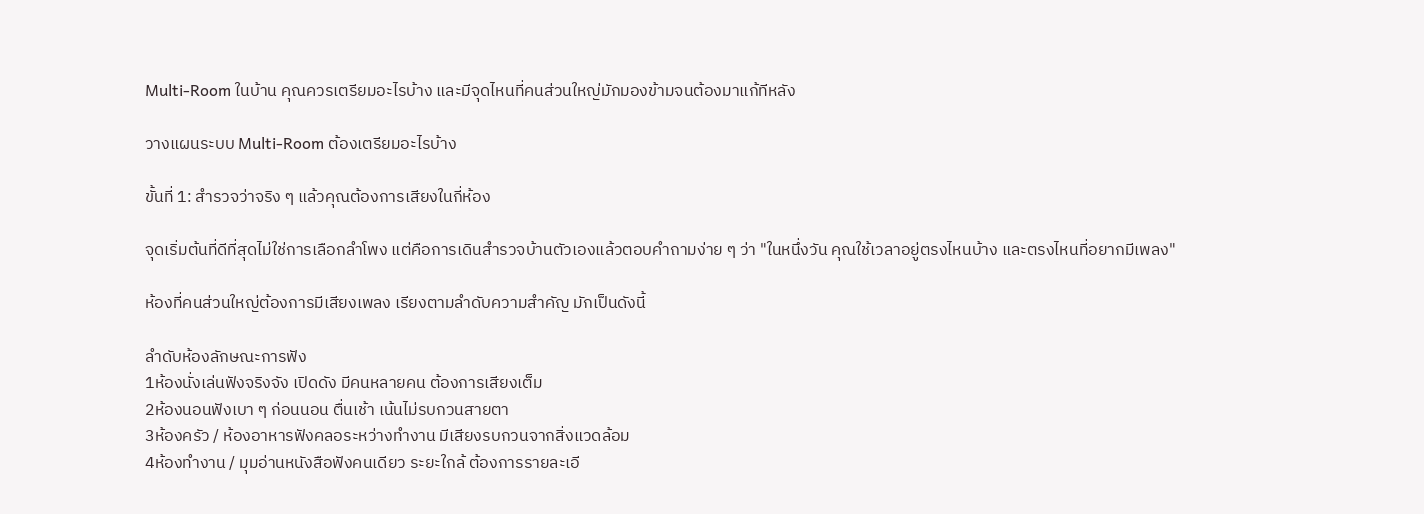Multi-Room ในบ้าน คุณควรเตรียมอะไรบ้าง และมีจุดไหนที่คนส่วนใหญ่มักมองข้ามจนต้องมาแก้ทีหลัง

วางแผนระบบ Multi-Room ต้องเตรียมอะไรบ้าง

ขั้นที่ 1: สำรวจว่าจริง ๆ แล้วคุณต้องการเสียงในกี่ห้อง

จุดเริ่มต้นที่ดีที่สุดไม่ใช่การเลือกลำโพง แต่คือการเดินสำรวจบ้านตัวเองแล้วตอบคำถามง่าย ๆ ว่า "ในหนึ่งวัน คุณใช้เวลาอยู่ตรงไหนบ้าง และตรงไหนที่อยากมีเพลง"

ห้องที่คนส่วนใหญ่ต้องการมีเสียงเพลง เรียงตามลำดับความสำคัญ มักเป็นดังนี้

ลำดับห้องลักษณะการฟัง
1ห้องนั่งเล่นฟังจริงจัง เปิดดัง มีคนหลายคน ต้องการเสียงเต็ม
2ห้องนอนฟังเบา ๆ ก่อนนอน ตื่นเช้า เน้นไม่รบกวนสายตา
3ห้องครัว / ห้องอาหารฟังคลอระหว่างทำงาน มีเสียงรบกวนจากสิ่งแวดล้อม
4ห้องทำงาน / มุมอ่านหนังสือฟังคนเดียว ระยะใกล้ ต้องการรายละเอี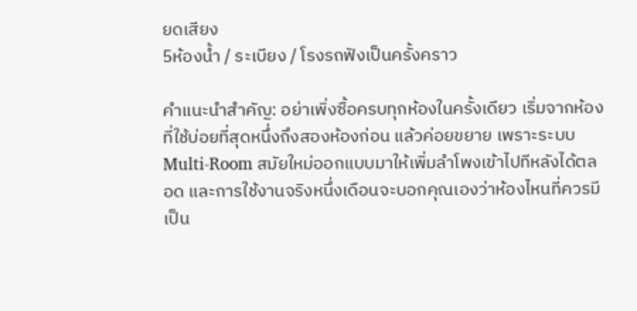ยดเสียง
5ห้องน้ำ / ระเบียง / โรงรถฟังเป็นครั้งคราว

คำแนะนำสำคัญ: อย่าเพิ่งซื้อครบทุกห้องในครั้งเดียว เริ่มจากห้องที่ใช้บ่อยที่สุดหนึ่งถึงสองห้องก่อน แล้วค่อยขยาย เพราะระบบ Multi-Room สมัยใหม่ออกแบบมาให้เพิ่มลำโพงเข้าไปทีหลังได้ตลอด และการใช้งานจริงหนึ่งเดือนจะบอกคุณเองว่าห้องไหนที่ควรมีเป็น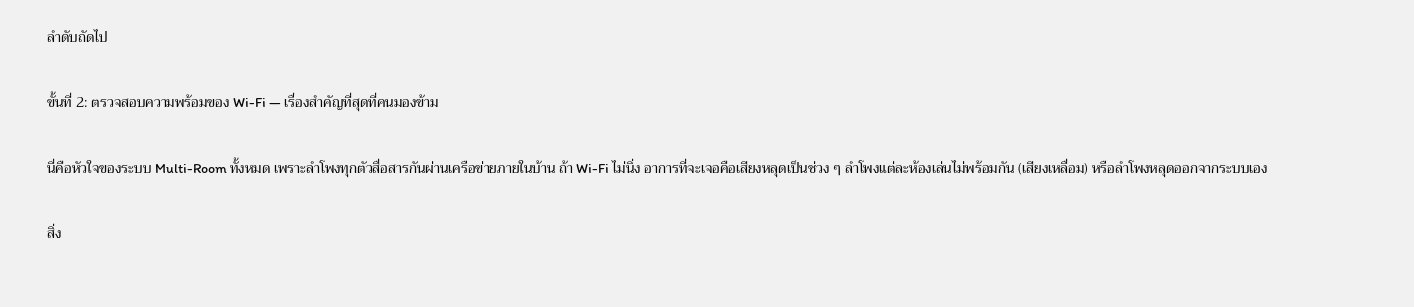ลำดับถัดไป

ขั้นที่ 2: ตรวจสอบความพร้อมของ Wi-Fi — เรื่องสำคัญที่สุดที่คนมองข้าม

นี่คือหัวใจของระบบ Multi-Room ทั้งหมด เพราะลำโพงทุกตัวสื่อสารกันผ่านเครือข่ายภายในบ้าน ถ้า Wi-Fi ไม่นิ่ง อาการที่จะเจอคือเสียงหลุดเป็นช่วง ๆ ลำโพงแต่ละห้องเล่นไม่พร้อมกัน (เสียงเหลื่อม) หรือลำโพงหลุดออกจากระบบเอง

สิ่ง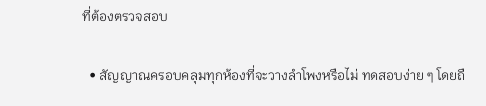ที่ต้องตรวจสอบ

  • สัญญาณครอบคลุมทุกห้องที่จะวางลำโพงหรือไม่ ทดสอบง่าย ๆ โดยถื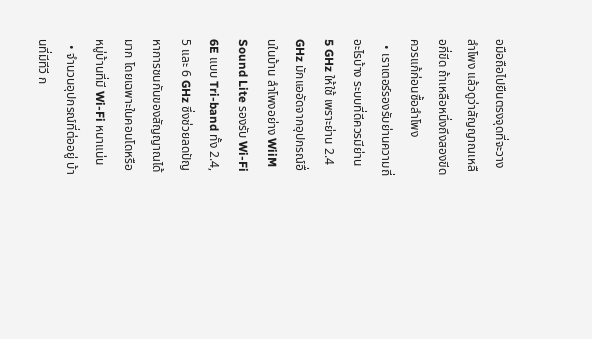อมือถือไปยืนตรงจุดที่จะวางลำโพง แล้วดูว่าสัญญาณเหลือกี่ขีด ถ้าเหลือหนึ่งถึงสองขีด ควรแก้ก่อนซื้อลำโพง
  • เราเตอร์รองรับย่านความถี่อะไรบ้าง ระบบที่ดีควรมีย่าน 5 GHz ให้ใช้ เพราะย่าน 2.4 GHz มักแออัดจากอุปกรณ์อื่นในบ้าน ลำโพงอย่าง WiiM Sound Lite รองรับ Wi-Fi 6E แบบ Tri-band ทั้ง 2.4, 5 และ 6 GHz ซึ่งช่วยลดปัญหาการชนกันของสัญญาณได้มาก โดยเฉพาะในคอนโดหรือหมู่บ้านที่มี Wi-Fi หนาแน่น
  • จำนวนอุปกรณ์ที่ต่ออยู่ บ้านที่มีทีวี ก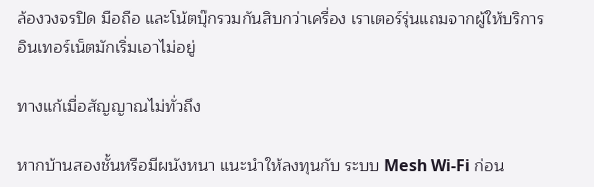ล้องวงจรปิด มือถือ และโน้ตบุ๊กรวมกันสิบกว่าเครื่อง เราเตอร์รุ่นแถมจากผู้ให้บริการอินเทอร์เน็ตมักเริ่มเอาไม่อยู่

ทางแก้เมื่อสัญญาณไม่ทั่วถึง

หากบ้านสองชั้นหรือมีผนังหนา แนะนำให้ลงทุนกับ ระบบ Mesh Wi-Fi ก่อน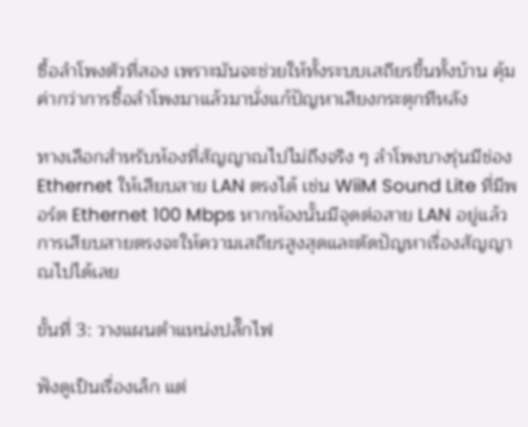ซื้อลำโพงตัวที่สอง เพราะมันจะช่วยให้ทั้งระบบเสถียรขึ้นทั้งบ้าน คุ้มค่ากว่าการซื้อลำโพงมาแล้วมานั่งแก้ปัญหาเสียงกระตุกทีหลัง

ทางเลือกสำหรับห้องที่สัญญาณไปไม่ถึงจริง ๆ ลำโพงบางรุ่นมีช่อง Ethernet ให้เสียบสาย LAN ตรงได้ เช่น WiiM Sound Lite ที่มีพอร์ต Ethernet 100 Mbps หากห้องนั้นมีจุดต่อสาย LAN อยู่แล้ว การเสียบสายตรงจะให้ความเสถียรสูงสุดและตัดปัญหาเรื่องสัญญาณไปได้เลย

ขั้นที่ 3: วางแผนตำแหน่งปลั๊กไฟ

ฟังดูเป็นเรื่องเล็ก แต่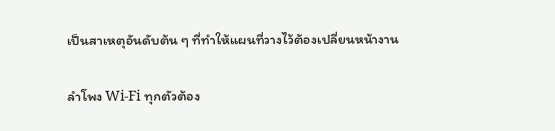เป็นสาเหตุอันดับต้น ๆ ที่ทำให้แผนที่วางไว้ต้องเปลี่ยนหน้างาน

ลำโพง Wi-Fi ทุกตัวต้อง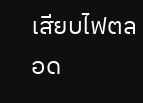เสียบไฟตลอด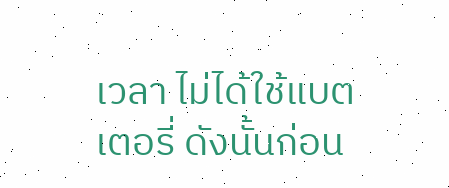เวลา ไม่ได้ใช้แบตเตอรี่ ดังนั้นก่อน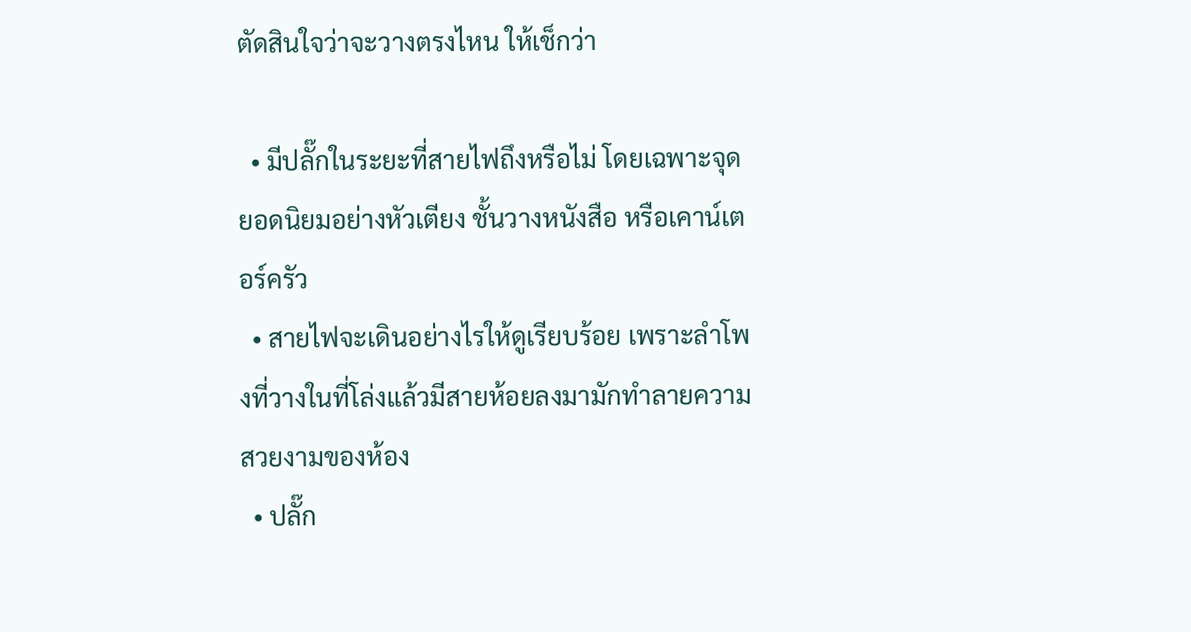ตัดสินใจว่าจะวางตรงไหน ให้เช็กว่า

  • มีปลั๊กในระยะที่สายไฟถึงหรือไม่ โดยเฉพาะจุดยอดนิยมอย่างหัวเตียง ชั้นวางหนังสือ หรือเคาน์เตอร์ครัว
  • สายไฟจะเดินอย่างไรให้ดูเรียบร้อย เพราะลำโพงที่วางในที่โล่งแล้วมีสายห้อยลงมามักทำลายความสวยงามของห้อง
  • ปลั๊ก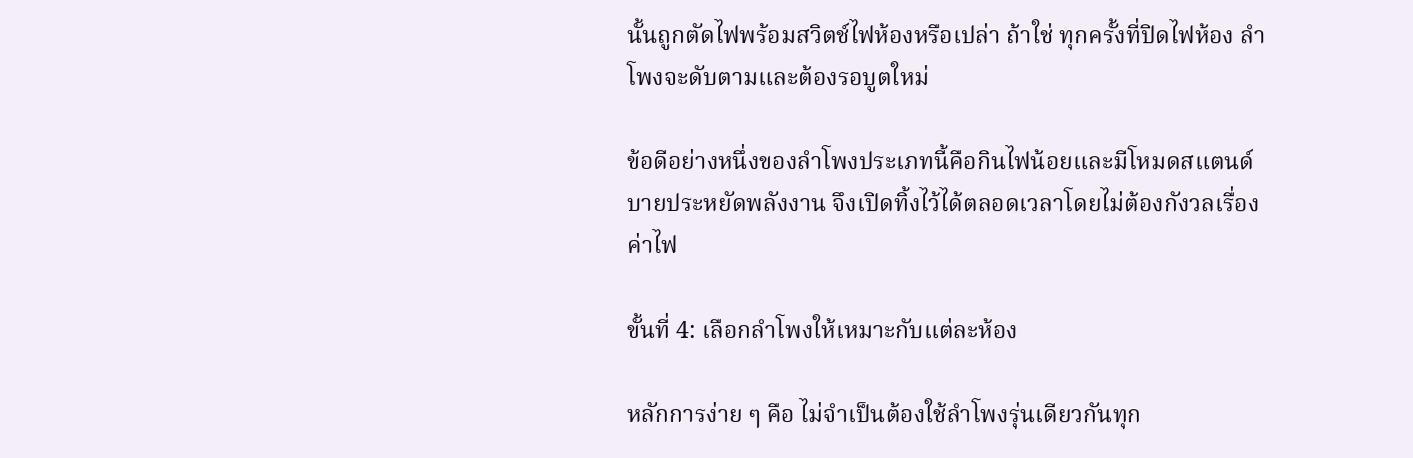นั้นถูกตัดไฟพร้อมสวิตช์ไฟห้องหรือเปล่า ถ้าใช่ ทุกครั้งที่ปิดไฟห้อง ลำโพงจะดับตามและต้องรอบูตใหม่

ข้อดีอย่างหนึ่งของลำโพงประเภทนี้คือกินไฟน้อยและมีโหมดสแตนด์บายประหยัดพลังงาน จึงเปิดทิ้งไว้ได้ตลอดเวลาโดยไม่ต้องกังวลเรื่องค่าไฟ

ขั้นที่ 4: เลือกลำโพงให้เหมาะกับแต่ละห้อง

หลักการง่าย ๆ คือ ไม่จำเป็นต้องใช้ลำโพงรุ่นเดียวกันทุก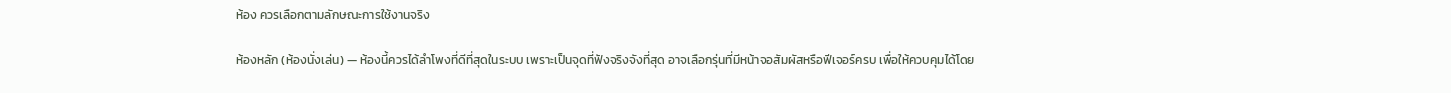ห้อง ควรเลือกตามลักษณะการใช้งานจริง

ห้องหลัก (ห้องนั่งเล่น) — ห้องนี้ควรได้ลำโพงที่ดีที่สุดในระบบ เพราะเป็นจุดที่ฟังจริงจังที่สุด อาจเลือกรุ่นที่มีหน้าจอสัมผัสหรือฟีเจอร์ครบ เพื่อให้ควบคุมได้โดย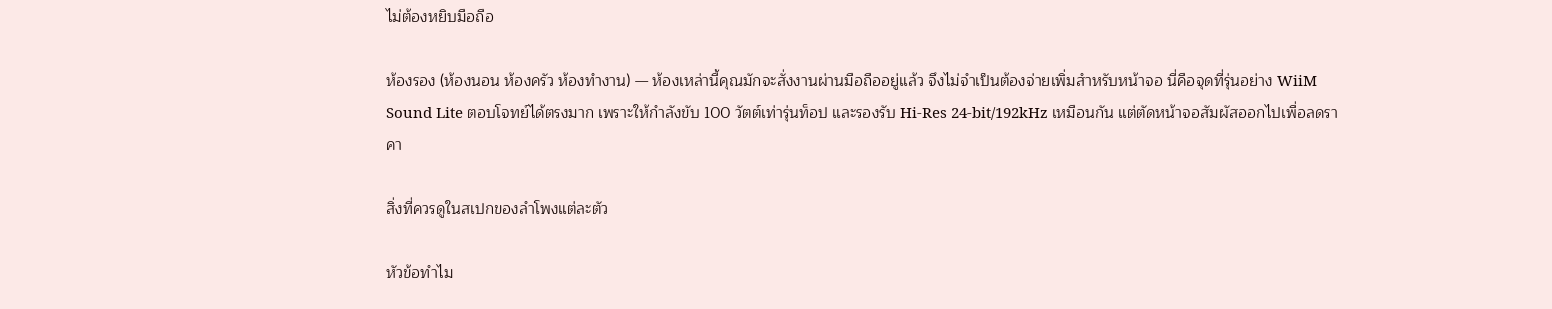ไม่ต้องหยิบมือถือ

ห้องรอง (ห้องนอน ห้องครัว ห้องทำงาน) — ห้องเหล่านี้คุณมักจะสั่งงานผ่านมือถืออยู่แล้ว จึงไม่จำเป็นต้องจ่ายเพิ่มสำหรับหน้าจอ นี่คือจุดที่รุ่นอย่าง WiiM Sound Lite ตอบโจทย์ได้ตรงมาก เพราะให้กำลังขับ 100 วัตต์เท่ารุ่นท็อป และรองรับ Hi-Res 24-bit/192kHz เหมือนกัน แต่ตัดหน้าจอสัมผัสออกไปเพื่อลดราคา

สิ่งที่ควรดูในสเปกของลำโพงแต่ละตัว

หัวข้อทำไม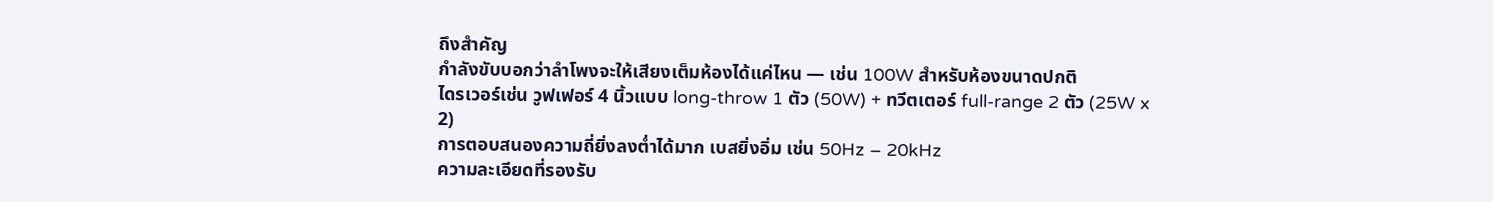ถึงสำคัญ
กำลังขับบอกว่าลำโพงจะให้เสียงเต็มห้องได้แค่ไหน — เช่น 100W สำหรับห้องขนาดปกติ
ไดรเวอร์เช่น วูฟเฟอร์ 4 นิ้วแบบ long-throw 1 ตัว (50W) + ทวีตเตอร์ full-range 2 ตัว (25W x 2)
การตอบสนองความถี่ยิ่งลงต่ำได้มาก เบสยิ่งอิ่ม เช่น 50Hz – 20kHz
ความละเอียดที่รองรับ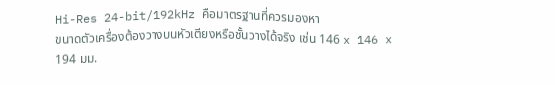Hi-Res 24-bit/192kHz คือมาตรฐานที่ควรมองหา
ขนาดตัวเครื่องต้องวางบนหัวเตียงหรือชั้นวางได้จริง เช่น 146 x 146 x 194 มม.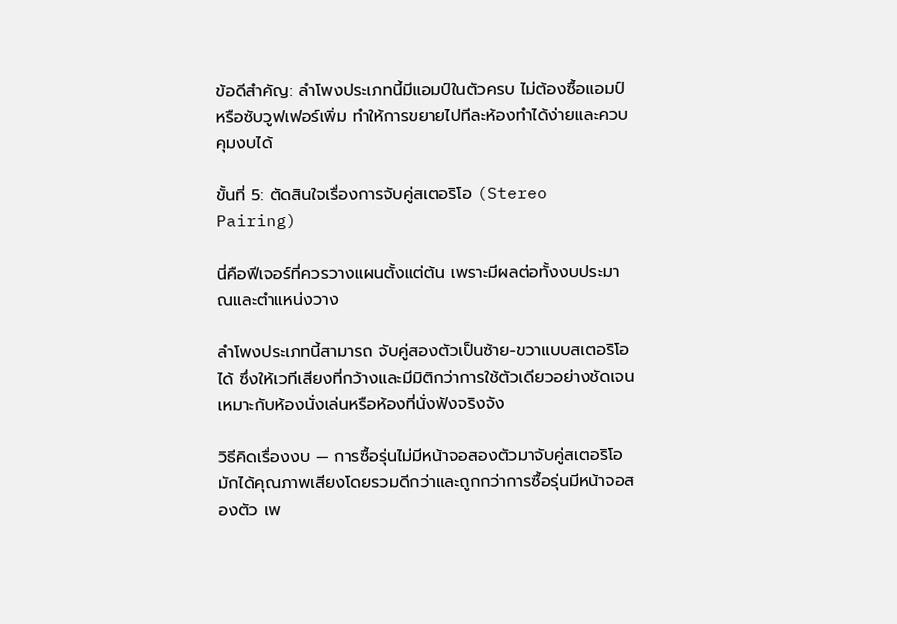ข้อดีสำคัญ: ลำโพงประเภทนี้มีแอมป์ในตัวครบ ไม่ต้องซื้อแอมป์หรือซับวูฟเฟอร์เพิ่ม ทำให้การขยายไปทีละห้องทำได้ง่ายและควบคุมงบได้

ขั้นที่ 5: ตัดสินใจเรื่องการจับคู่สเตอริโอ (Stereo Pairing)

นี่คือฟีเจอร์ที่ควรวางแผนตั้งแต่ต้น เพราะมีผลต่อทั้งงบประมาณและตำแหน่งวาง

ลำโพงประเภทนี้สามารถ จับคู่สองตัวเป็นซ้าย-ขวาแบบสเตอริโอ ได้ ซึ่งให้เวทีเสียงที่กว้างและมีมิติกว่าการใช้ตัวเดียวอย่างชัดเจน เหมาะกับห้องนั่งเล่นหรือห้องที่นั่งฟังจริงจัง

วิธีคิดเรื่องงบ — การซื้อรุ่นไม่มีหน้าจอสองตัวมาจับคู่สเตอริโอ มักได้คุณภาพเสียงโดยรวมดีกว่าและถูกกว่าการซื้อรุ่นมีหน้าจอสองตัว เพ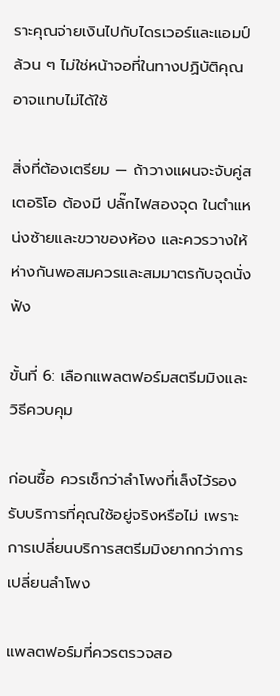ราะคุณจ่ายเงินไปกับไดรเวอร์และแอมป์ล้วน ๆ ไม่ใช่หน้าจอที่ในทางปฏิบัติคุณอาจแทบไม่ได้ใช้

สิ่งที่ต้องเตรียม — ถ้าวางแผนจะจับคู่สเตอริโอ ต้องมี ปลั๊กไฟสองจุด ในตำแหน่งซ้ายและขวาของห้อง และควรวางให้ห่างกันพอสมควรและสมมาตรกับจุดนั่งฟัง

ขั้นที่ 6: เลือกแพลตฟอร์มสตรีมมิงและวิธีควบคุม

ก่อนซื้อ ควรเช็กว่าลำโพงที่เล็งไว้รองรับบริการที่คุณใช้อยู่จริงหรือไม่ เพราะการเปลี่ยนบริการสตรีมมิงยากกว่าการเปลี่ยนลำโพง

แพลตฟอร์มที่ควรตรวจสอ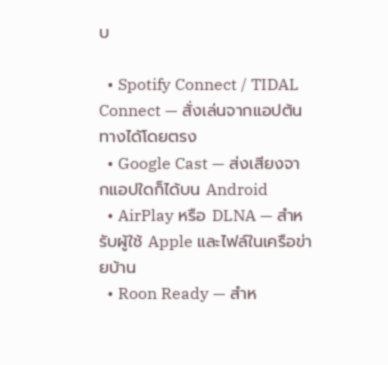บ

  • Spotify Connect / TIDAL Connect — สั่งเล่นจากแอปต้นทางได้โดยตรง
  • Google Cast — ส่งเสียงจากแอปใดก็ได้บน Android
  • AirPlay หรือ DLNA — สำหรับผู้ใช้ Apple และไฟล์ในเครือข่ายบ้าน
  • Roon Ready — สำห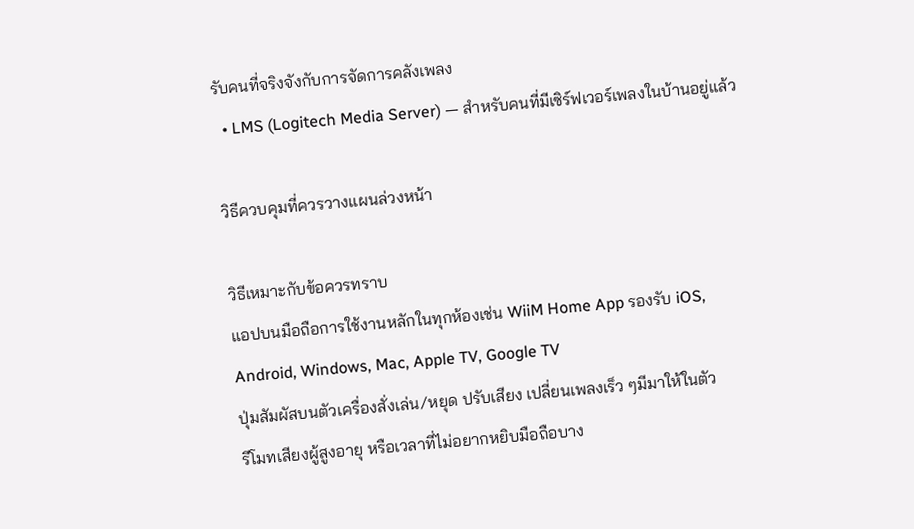รับคนที่จริงจังกับการจัดการคลังเพลง
  • LMS (Logitech Media Server) — สำหรับคนที่มีเซิร์ฟเวอร์เพลงในบ้านอยู่แล้ว

วิธีควบคุมที่ควรวางแผนล่วงหน้า

วิธีเหมาะกับข้อควรทราบ
แอปบนมือถือการใช้งานหลักในทุกห้องเช่น WiiM Home App รองรับ iOS, Android, Windows, Mac, Apple TV, Google TV
ปุ่มสัมผัสบนตัวเครื่องสั่งเล่น/หยุด ปรับเสียง เปลี่ยนเพลงเร็ว ๆมีมาให้ในตัว
รีโมทเสียงผู้สูงอายุ หรือเวลาที่ไม่อยากหยิบมือถือบาง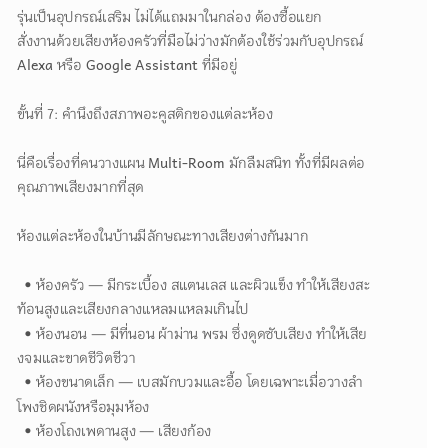รุ่นเป็นอุปกรณ์เสริม ไม่ได้แถมมาในกล่อง ต้องซื้อแยก
สั่งงานด้วยเสียงห้องครัวที่มือไม่ว่างมักต้องใช้ร่วมกับอุปกรณ์ Alexa หรือ Google Assistant ที่มีอยู่

ขั้นที่ 7: คำนึงถึงสภาพอะคูสติกของแต่ละห้อง

นี่คือเรื่องที่คนวางแผน Multi-Room มักลืมสนิท ทั้งที่มีผลต่อคุณภาพเสียงมากที่สุด

ห้องแต่ละห้องในบ้านมีลักษณะทางเสียงต่างกันมาก

  • ห้องครัว — มีกระเบื้อง สแตนเลส และผิวแข็ง ทำให้เสียงสะท้อนสูงและเสียงกลางแหลมแหลมเกินไป
  • ห้องนอน — มีที่นอน ผ้าม่าน พรม ซึ่งดูดซับเสียง ทำให้เสียงจมและขาดชีวิตชีวา
  • ห้องขนาดเล็ก — เบสมักบวมและอื้อ โดยเฉพาะเมื่อวางลำโพงชิดผนังหรือมุมห้อง
  • ห้องโถงเพดานสูง — เสียงก้อง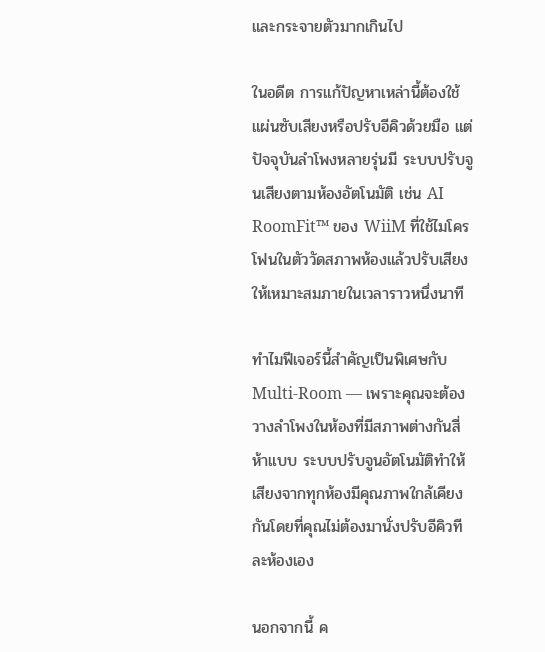และกระจายตัวมากเกินไป

ในอดีต การแก้ปัญหาเหล่านี้ต้องใช้แผ่นซับเสียงหรือปรับอีคิวด้วยมือ แต่ปัจจุบันลำโพงหลายรุ่นมี ระบบปรับจูนเสียงตามห้องอัตโนมัติ เช่น AI RoomFit™ ของ WiiM ที่ใช้ไมโครโฟนในตัววัดสภาพห้องแล้วปรับเสียงให้เหมาะสมภายในเวลาราวหนึ่งนาที

ทำไมฟีเจอร์นี้สำคัญเป็นพิเศษกับ Multi-Room — เพราะคุณจะต้องวางลำโพงในห้องที่มีสภาพต่างกันสี่ห้าแบบ ระบบปรับจูนอัตโนมัติทำให้เสียงจากทุกห้องมีคุณภาพใกล้เคียงกันโดยที่คุณไม่ต้องมานั่งปรับอีคิวทีละห้องเอง

นอกจากนี้ ค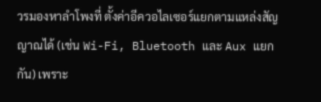วรมองหาลำโพงที่ ตั้งค่าอีควอไลเซอร์แยกตามแหล่งสัญญาณได้ (เช่น Wi-Fi, Bluetooth และ Aux แยกกัน) เพราะ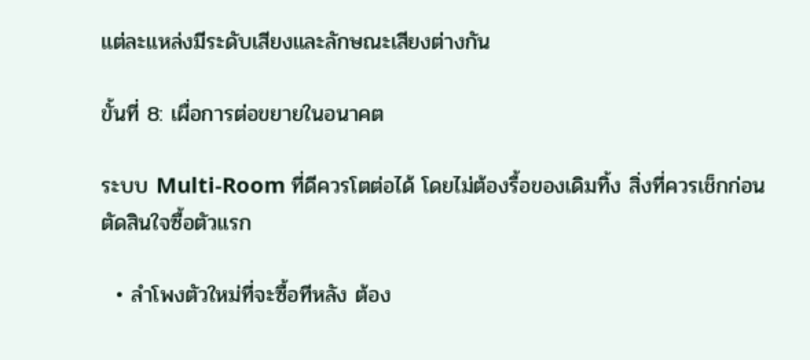แต่ละแหล่งมีระดับเสียงและลักษณะเสียงต่างกัน

ขั้นที่ 8: เผื่อการต่อขยายในอนาคต

ระบบ Multi-Room ที่ดีควรโตต่อได้ โดยไม่ต้องรื้อของเดิมทิ้ง สิ่งที่ควรเช็กก่อนตัดสินใจซื้อตัวแรก

  • ลำโพงตัวใหม่ที่จะซื้อทีหลัง ต้อง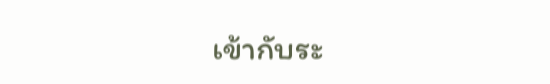เข้ากับระ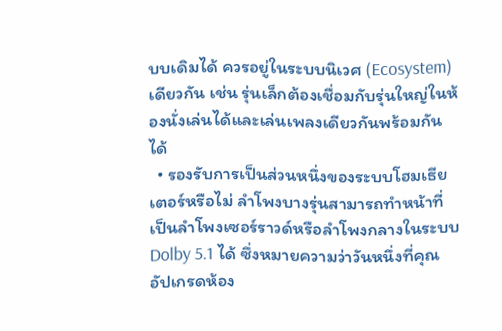บบเดิมได้ ควรอยู่ในระบบนิเวศ (Ecosystem) เดียวกัน เช่น รุ่นเล็กต้องเชื่อมกับรุ่นใหญ่ในห้องนั่งเล่นได้และเล่นเพลงเดียวกันพร้อมกันได้
  • รองรับการเป็นส่วนหนึ่งของระบบโฮมเธียเตอร์หรือไม่ ลำโพงบางรุ่นสามารถทำหน้าที่เป็นลำโพงเซอร์ราวด์หรือลำโพงกลางในระบบ Dolby 5.1 ได้ ซึ่งหมายความว่าวันหนึ่งที่คุณอัปเกรดห้อง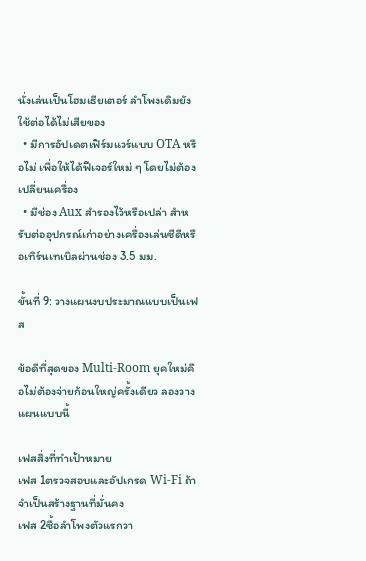นั่งเล่นเป็นโฮมเธียเตอร์ ลำโพงเดิมยังใช้ต่อได้ไม่เสียของ
  • มีการอัปเดตเฟิร์มแวร์แบบ OTA หรือไม่ เพื่อให้ได้ฟีเจอร์ใหม่ ๆ โดยไม่ต้องเปลี่ยนเครื่อง
  • มีช่อง Aux สำรองไว้หรือเปล่า สำหรับต่ออุปกรณ์เก่าอย่างเครื่องเล่นซีดีหรือเทิร์นเทเบิลผ่านช่อง 3.5 มม.

ขั้นที่ 9: วางแผนงบประมาณแบบเป็นเฟส

ข้อดีที่สุดของ Multi-Room ยุคใหม่คือไม่ต้องจ่ายก้อนใหญ่ครั้งเดียว ลองวางแผนแบบนี้

เฟสสิ่งที่ทำเป้าหมาย
เฟส 1ตรวจสอบและอัปเกรด Wi-Fi ถ้าจำเป็นสร้างฐานที่มั่นคง
เฟส 2ซื้อลำโพงตัวแรกวา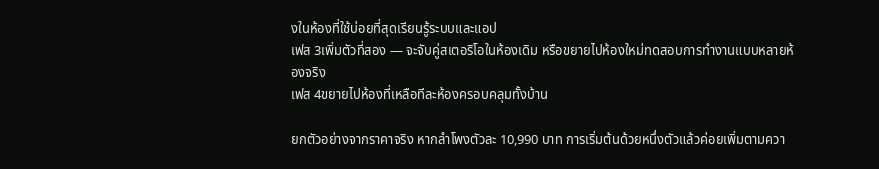งในห้องที่ใช้บ่อยที่สุดเรียนรู้ระบบและแอป
เฟส 3เพิ่มตัวที่สอง — จะจับคู่สเตอริโอในห้องเดิม หรือขยายไปห้องใหม่ทดสอบการทำงานแบบหลายห้องจริง
เฟส 4ขยายไปห้องที่เหลือทีละห้องครอบคลุมทั้งบ้าน

ยกตัวอย่างจากราคาจริง หากลำโพงตัวละ 10,990 บาท การเริ่มต้นด้วยหนึ่งตัวแล้วค่อยเพิ่มตามควา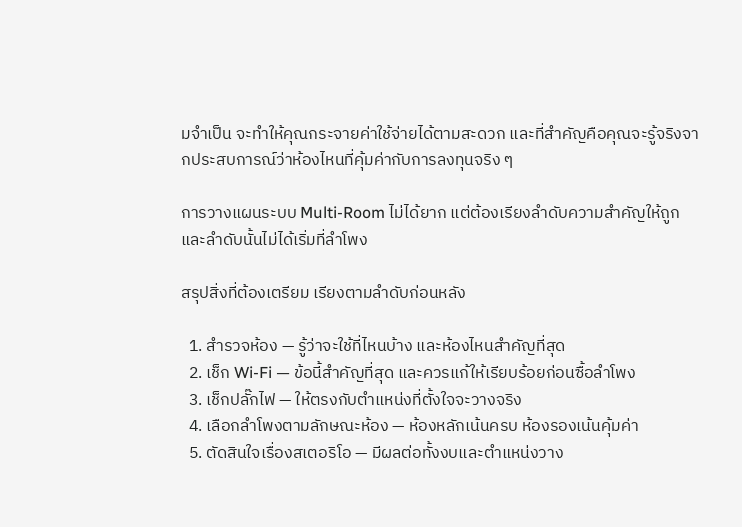มจำเป็น จะทำให้คุณกระจายค่าใช้จ่ายได้ตามสะดวก และที่สำคัญคือคุณจะรู้จริงจากประสบการณ์ว่าห้องไหนที่คุ้มค่ากับการลงทุนจริง ๆ

การวางแผนระบบ Multi-Room ไม่ได้ยาก แต่ต้องเรียงลำดับความสำคัญให้ถูก และลำดับนั้นไม่ได้เริ่มที่ลำโพง

สรุปสิ่งที่ต้องเตรียม เรียงตามลำดับก่อนหลัง

  1. สำรวจห้อง — รู้ว่าจะใช้ที่ไหนบ้าง และห้องไหนสำคัญที่สุด
  2. เช็ก Wi-Fi — ข้อนี้สำคัญที่สุด และควรแก้ให้เรียบร้อยก่อนซื้อลำโพง
  3. เช็กปลั๊กไฟ — ให้ตรงกับตำแหน่งที่ตั้งใจจะวางจริง
  4. เลือกลำโพงตามลักษณะห้อง — ห้องหลักเน้นครบ ห้องรองเน้นคุ้มค่า
  5. ตัดสินใจเรื่องสเตอริโอ — มีผลต่อทั้งงบและตำแหน่งวาง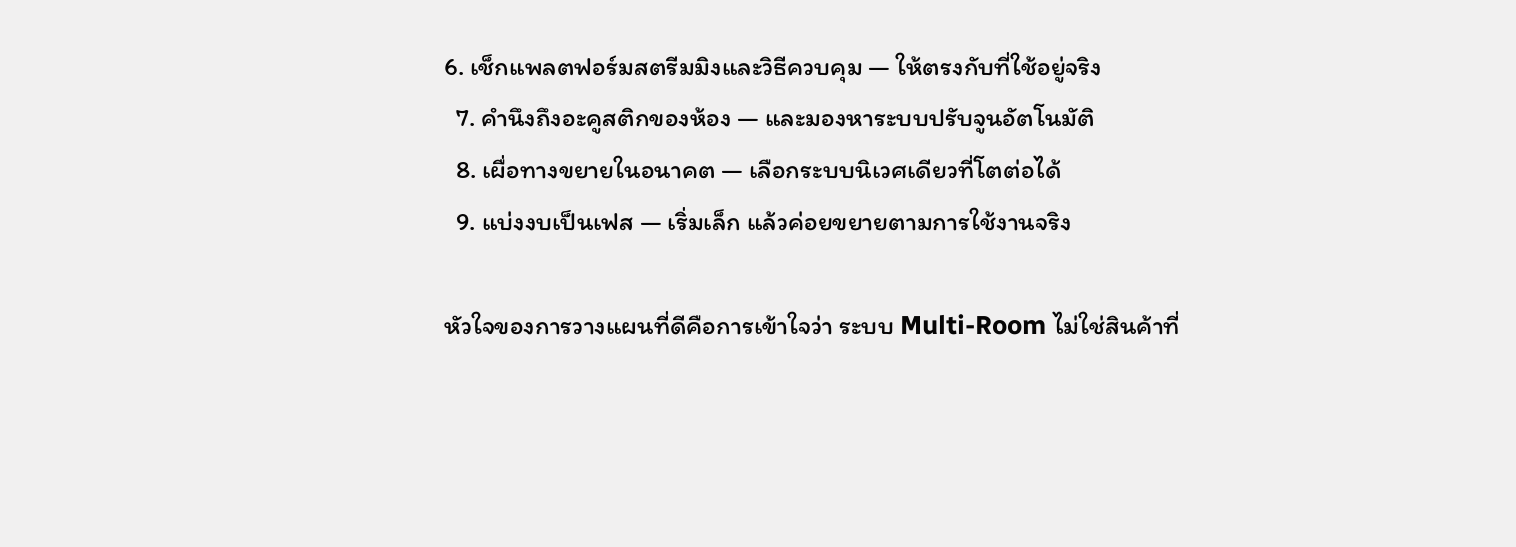6. เช็กแพลตฟอร์มสตรีมมิงและวิธีควบคุม — ให้ตรงกับที่ใช้อยู่จริง
  7. คำนึงถึงอะคูสติกของห้อง — และมองหาระบบปรับจูนอัตโนมัติ
  8. เผื่อทางขยายในอนาคต — เลือกระบบนิเวศเดียวที่โตต่อได้
  9. แบ่งงบเป็นเฟส — เริ่มเล็ก แล้วค่อยขยายตามการใช้งานจริง

หัวใจของการวางแผนที่ดีคือการเข้าใจว่า ระบบ Multi-Room ไม่ใช่สินค้าที่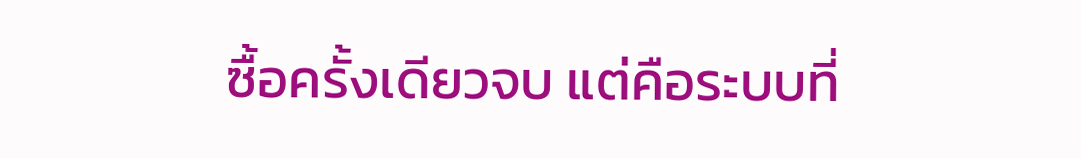ซื้อครั้งเดียวจบ แต่คือระบบที่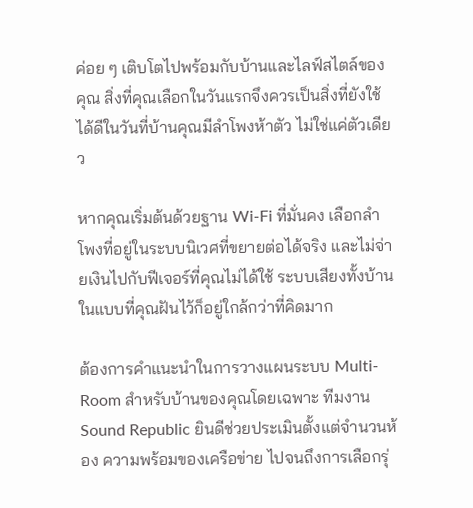ค่อย ๆ เติบโตไปพร้อมกับบ้านและไลฟ์สไตล์ของคุณ สิ่งที่คุณเลือกในวันแรกจึงควรเป็นสิ่งที่ยังใช้ได้ดีในวันที่บ้านคุณมีลำโพงห้าตัว ไม่ใช่แค่ตัวเดียว

หากคุณเริ่มต้นด้วยฐาน Wi-Fi ที่มั่นคง เลือกลำโพงที่อยู่ในระบบนิเวศที่ขยายต่อได้จริง และไม่จ่ายเงินไปกับฟีเจอร์ที่คุณไม่ได้ใช้ ระบบเสียงทั้งบ้านในแบบที่คุณฝันไว้ก็อยู่ใกล้กว่าที่คิดมาก

ต้องการคำแนะนำในการวางแผนระบบ Multi-Room สำหรับบ้านของคุณโดยเฉพาะ ทีมงาน Sound Republic ยินดีช่วยประเมินตั้งแต่จำนวนห้อง ความพร้อมของเครือข่าย ไปจนถึงการเลือกรุ่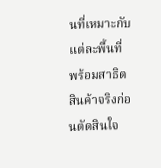นที่เหมาะกับแต่ละพื้นที่ พร้อมสาธิตสินค้าจริงก่อนตัดสินใจ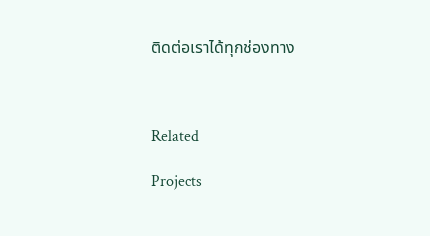ติดต่อเราได้ทุกช่องทาง



Related

Projects